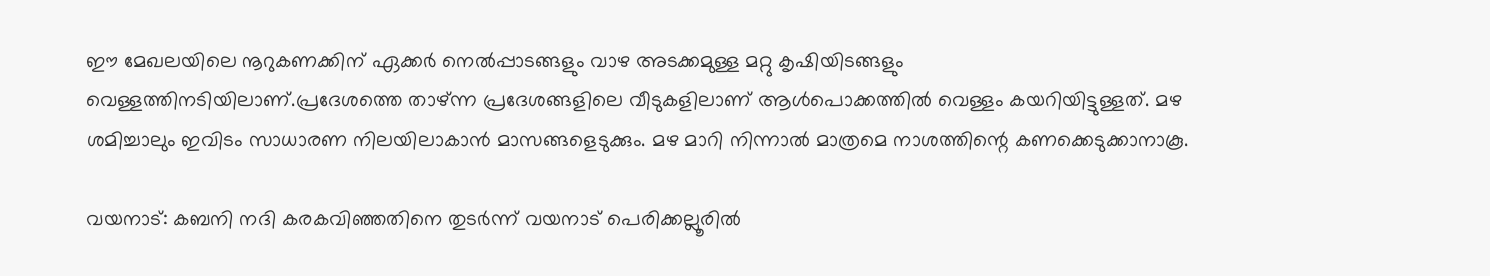ഈ മേഖലയിലെ നൂറുകണക്കിന് ഏക്കർ നെൽപ്പാടങ്ങളും വാഴ അടക്കമുള്ള മറ്റു കൃഷിയിടങ്ങളും വെള്ളത്തിനടിയിലാണ്.പ്രദേശത്തെ താഴ്ന്ന പ്രദേശങ്ങളിലെ വീടുകളിലാണ് ആൾപൊക്കത്തിൽ വെള്ളം കയറിയിട്ടുള്ളത്. മഴ ശമിച്ചാലും ഇവിടം സാധാരണ നിലയിലാകാൻ മാസങ്ങളെടുക്കും. മഴ മാറി നിന്നാൽ മാത്രമെ നാശത്തിന്റെ കണക്കെടുക്കാനാകൂ.

വയനാട്: കബനി നദി കരകവിഞ്ഞതിനെ തുടർന്ന് വയനാട് പെരിക്കല്ലൂരിൽ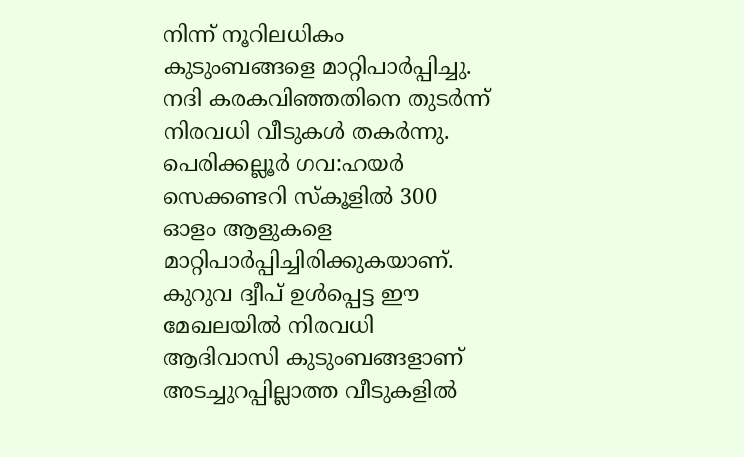നിന്ന് നൂറിലധികം കുടുംബങ്ങളെ മാറ്റിപാർപ്പിച്ചു. നദി കരകവിഞ്ഞതിനെ തുടര്‍ന്ന് നിരവധി വീടുകള്‍ തകര്‍ന്നു. പെരിക്കല്ലൂര്‍ ഗവ:ഹയർ സെക്കണ്ടറി സ്കൂളില്‍ 300 ഓളം ആളുകളെ മാറ്റിപാര്‍പ്പിച്ചിരിക്കുകയാണ്. കുറുവ ദ്വീപ് ഉൾപ്പെട്ട ഈ മേഖലയിൽ നിരവധി ആദിവാസി കുടുംബങ്ങളാണ് അടച്ചുറപ്പില്ലാത്ത വീടുകളിൽ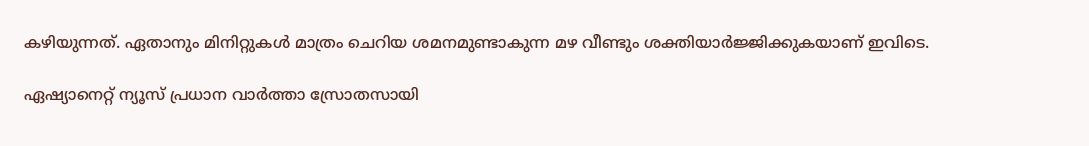കഴിയുന്നത്. ഏതാനും മിനിറ്റുകൾ മാത്രം ചെറിയ ശമനമുണ്ടാകുന്ന മഴ വീണ്ടും ശക്തിയാര്‍ജ്ജിക്കുകയാണ് ഇവിടെ.

ഏഷ്യാനെറ്റ് ന്യൂസ് പ്രധാന വാർത്താ സ്രോതസായി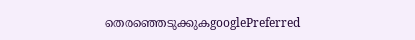തെരഞ്ഞെടുക്കുകgooglePreferred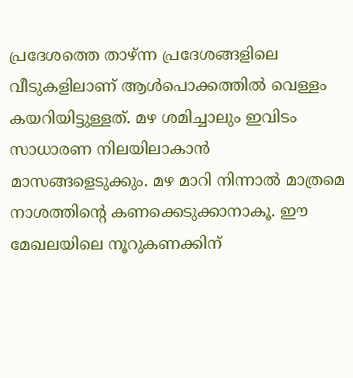പ്രദേശത്തെ താഴ്ന്ന പ്രദേശങ്ങളിലെ വീടുകളിലാണ് ആൾപൊക്കത്തിൽ വെള്ളം കയറിയിട്ടുള്ളത്. മഴ ശമിച്ചാലും ഇവിടം സാധാരണ നിലയിലാകാൻ മാസങ്ങളെടുക്കും. മഴ മാറി നിന്നാൽ മാത്രമെ നാശത്തിന്റെ കണക്കെടുക്കാനാകൂ. ഈ മേഖലയിലെ നൂറുകണക്കിന്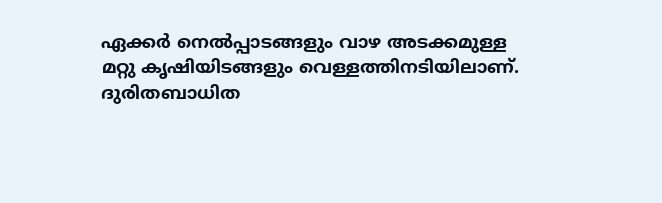ഏക്കർ നെൽപ്പാടങ്ങളും വാഴ അടക്കമുള്ള മറ്റു കൃഷിയിടങ്ങളും വെള്ളത്തിനടിയിലാണ്. ദുരിതബാധിത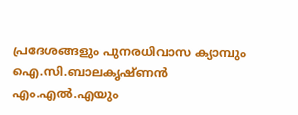പ്രദേശങ്ങളും പുനരധിവാസ ക്യാമ്പും ഐ.സി.ബാലകൃഷ്ണൻ എം.എൽ.എയും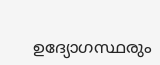ഉദ്യോഗസ്ഥരും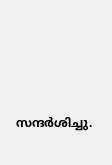സന്ദർശിച്ചു.